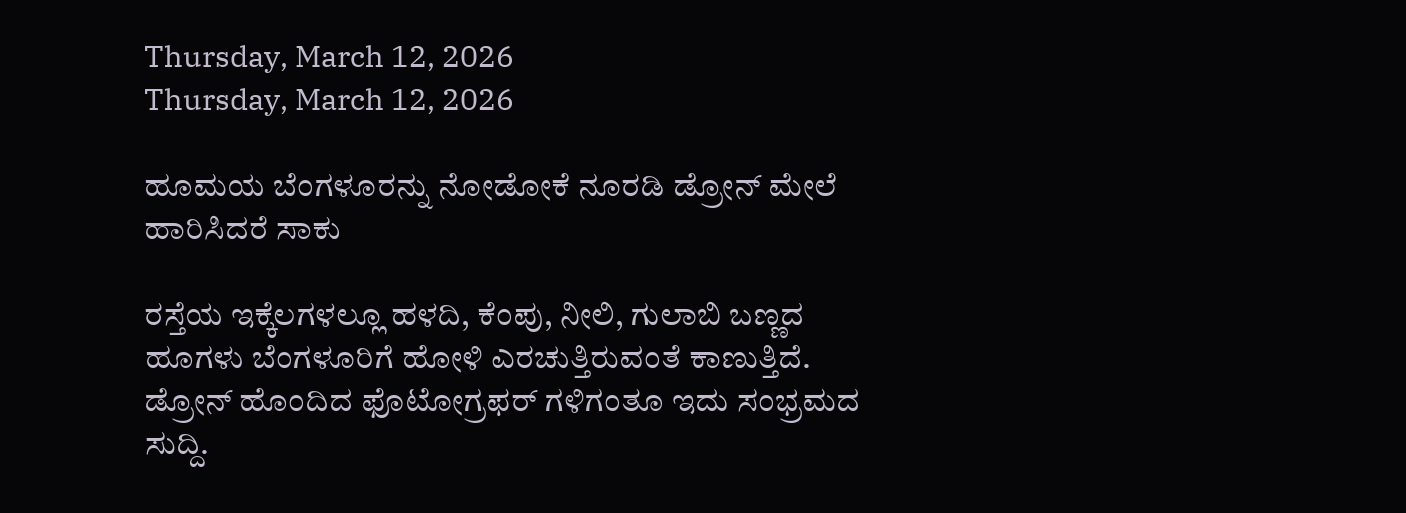Thursday, March 12, 2026
Thursday, March 12, 2026

ಹೂಮಯ ಬೆಂಗಳೂರನ್ನು ನೋಡೋಕೆ ನೂರಡಿ ಡ್ರೋನ್‌ ಮೇಲೆ ಹಾರಿಸಿದರೆ ಸಾಕು

ರಸ್ತೆಯ ಇಕ್ಕೆಲಗಳಲ್ಲೂ ಹಳದಿ, ಕೆಂಪು, ನೀಲಿ, ಗುಲಾಬಿ ಬಣ್ಣದ ಹೂಗಳು ಬೆಂಗಳೂರಿಗೆ ಹೋಳಿ ಎರಚುತ್ತಿರುವಂತೆ ಕಾಣುತ್ತಿದೆ. ಡ್ರೋನ್ ಹೊಂದಿದ ಫೊಟೋಗ್ರಫರ್ ಗಳಿಗಂತೂ ಇದು ಸಂಭ್ರಮದ ಸುದ್ದಿ.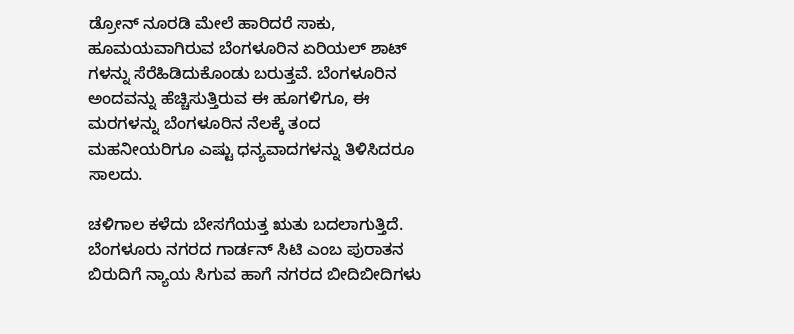ಡ್ರೋನ್ ನೂರಡಿ ಮೇಲೆ ಹಾರಿದರೆ ಸಾಕು, ಹೂಮಯವಾಗಿರುವ ಬೆಂಗಳೂರಿನ ಏರಿಯಲ್ ಶಾಟ್ ಗಳನ್ನು ಸೆರೆಹಿಡಿದುಕೊಂಡು ಬರುತ್ತವೆ. ಬೆಂಗಳೂರಿನ ಅಂದವನ್ನು ಹೆಚ್ಚಿಸುತ್ತಿರುವ ಈ ಹೂಗಳಿಗೂ, ಈ ಮರಗಳನ್ನು ಬೆಂಗಳೂರಿನ ನೆಲಕ್ಕೆ ತಂದ ಮಹನೀಯರಿಗೂ ಎಷ್ಟು ಧನ್ಯವಾದಗಳನ್ನು ತಿಳಿಸಿದರೂ ಸಾಲದು.

ಚಳಿಗಾಲ ಕಳೆದು ಬೇಸಗೆಯತ್ತ ಋತು ಬದಲಾಗುತ್ತಿದೆ. ಬೆಂಗಳೂರು ನಗರದ ಗಾರ್ಡನ್ ಸಿಟಿ ಎಂಬ ಪುರಾತನ ಬಿರುದಿಗೆ ನ್ಯಾಯ ಸಿಗುವ ಹಾಗೆ ನಗರದ ಬೀದಿಬೀದಿಗಳು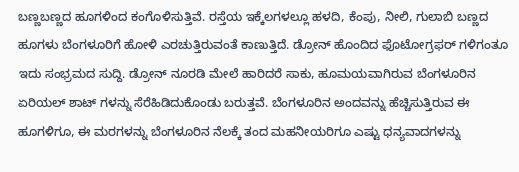ಬಣ್ಣಬಣ್ಣದ ಹೂಗಳಿಂದ ಕಂಗೊಳಿಸುತ್ತಿವೆ. ರಸ್ತೆಯ ಇಕ್ಕೆಲಗಳಲ್ಲೂ ಹಳದಿ, ಕೆಂಪು, ನೀಲಿ, ಗುಲಾಬಿ ಬಣ್ಣದ ಹೂಗಳು ಬೆಂಗಳೂರಿಗೆ ಹೋಳಿ ಎರಚುತ್ತಿರುವಂತೆ ಕಾಣುತ್ತಿದೆ. ಡ್ರೋನ್ ಹೊಂದಿದ ಫೊಟೋಗ್ರಫರ್ ಗಳಿಗಂತೂ ಇದು ಸಂಭ್ರಮದ ಸುದ್ದಿ. ಡ್ರೋನ್ ನೂರಡಿ ಮೇಲೆ ಹಾರಿದರೆ ಸಾಕು, ಹೂಮಯವಾಗಿರುವ ಬೆಂಗಳೂರಿನ ಏರಿಯಲ್ ಶಾಟ್ ಗಳನ್ನು ಸೆರೆಹಿಡಿದುಕೊಂಡು ಬರುತ್ತವೆ. ಬೆಂಗಳೂರಿನ ಅಂದವನ್ನು ಹೆಚ್ಚಿಸುತ್ತಿರುವ ಈ ಹೂಗಳಿಗೂ, ಈ ಮರಗಳನ್ನು ಬೆಂಗಳೂರಿನ ನೆಲಕ್ಕೆ ತಂದ ಮಹನೀಯರಿಗೂ ಎಷ್ಟು ಧನ್ಯವಾದಗಳನ್ನು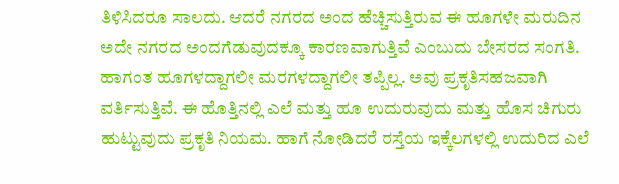ತಿಳಿಸಿದರೂ ಸಾಲದು. ಆದರೆ ನಗರದ ಅಂದ ಹೆಚ್ಚಿಸುತ್ತಿರುವ ಈ ಹೂಗಳೇ ಮರುದಿನ ಅದೇ ನಗರದ ಅಂದಗೆಡುವುದಕ್ಕೂ ಕಾರಣವಾಗುತ್ತಿವೆ ಎಂಬುದು ಬೇಸರದ ಸಂಗತಿ. ಹಾಗಂತ ಹೂಗಳದ್ದಾಗಲೀ ಮರಗಳದ್ದಾಗಲೀ ತಪ್ಪಿಲ್ಲ. ಅವು ಪ್ರಕೃತಿಸಹಜವಾಗಿ ವರ್ತಿಸುತ್ತಿವೆ. ಈ ಹೊತ್ತಿನಲ್ಲಿ ಎಲೆ ಮತ್ತು ಹೂ ಉದುರುವುದು ಮತ್ತು ಹೊಸ ಚಿಗುರು ಹುಟ್ಟುವುದು ಪ್ರಕೃತಿ ನಿಯಮ. ಹಾಗೆ ನೋಡಿದರೆ ರಸ್ತೆಯ ಇಕ್ಕೆಲಗಳಲ್ಲಿ ಉದುರಿದ ಎಲೆ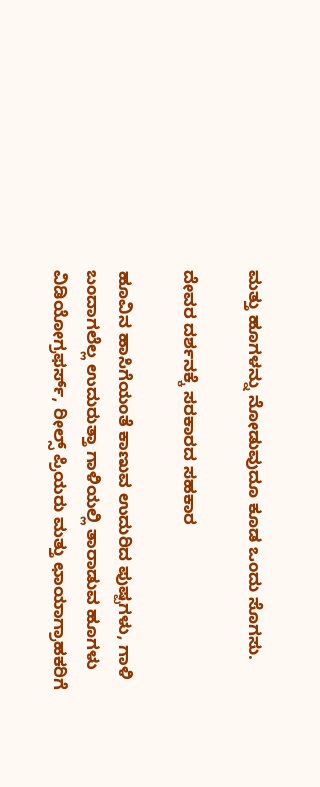ಮತ್ತು ಹೂಗಳನ್ನು ನೋಡುವುದೂ ಕೂಡ ಒಂದು ಸೊಗಸು.

ದೇವರ ದರ್ಶನಕ್ಕೆ ಸರಕಾರದ ಸಹಕಾರ

ಹೂವಿನ ಹಾಸಿಗೆಯಂತೆ ಕಾಣುವ ಉದುರಿದ ಪುಷ್ಪಗಳು, ಗಾಳಿ ಬಂದಾಗಲೆಲ್ಲ ಉದುರುತ್ತಾ ಗಾಳಿಯಲ್ಲಿ ತಾರಾಡುವ ಹೂಗಳು ವಿಡಿಯೋಗ್ರಫರ್ಸ್, ರೀಲ್ಸ್ ಪ್ರಿಯರು ಮತ್ತು ಛಾಯಾಗ್ರಾಹಕರಿಗೆ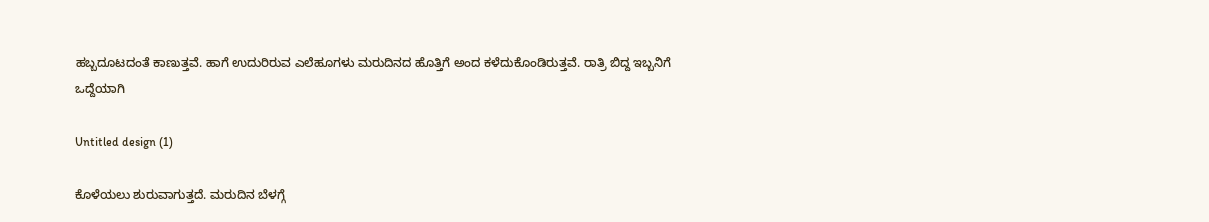ಹಬ್ಬದೂಟದಂತೆ ಕಾಣುತ್ತವೆ. ಹಾಗೆ ಉದುರಿರುವ ಎಲೆಹೂಗಳು ಮರುದಿನದ ಹೊತ್ತಿಗೆ ಅಂದ ಕಳೆದುಕೊಂಡಿರುತ್ತವೆ. ರಾತ್ರಿ ಬಿದ್ದ ಇಬ್ಬನಿಗೆ ಒದ್ದೆಯಾಗಿ

Untitled design (1)

ಕೊಳೆಯಲು ಶುರುವಾಗುತ್ತದೆ. ಮರುದಿನ ಬೆಳಗ್ಗೆ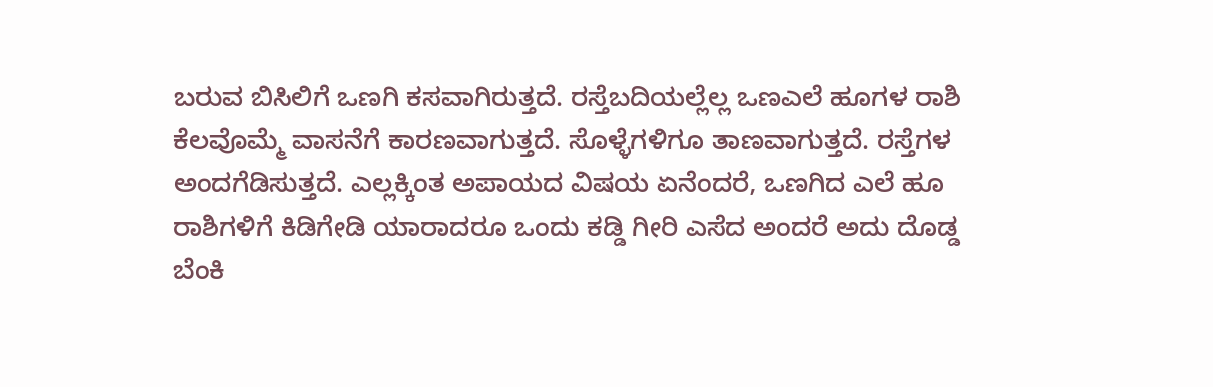ಬರುವ ಬಿಸಿಲಿಗೆ ಒಣಗಿ ಕಸವಾಗಿರುತ್ತದೆ. ರಸ್ತೆಬದಿಯಲ್ಲೆಲ್ಲ ಒಣಎಲೆ ಹೂಗಳ ರಾಶಿ ಕೆಲವೊಮ್ಮೆ ವಾಸನೆಗೆ ಕಾರಣವಾಗುತ್ತದೆ. ಸೊಳ್ಳೆಗಳಿಗೂ ತಾಣವಾಗುತ್ತದೆ. ರಸ್ತೆಗಳ ಅಂದಗೆಡಿಸುತ್ತದೆ. ಎಲ್ಲಕ್ಕಿಂತ ಅಪಾಯದ ವಿಷಯ ಏನೆಂದರೆ, ಒಣಗಿದ ಎಲೆ ಹೂ ರಾಶಿಗಳಿಗೆ ಕಿಡಿಗೇಡಿ ಯಾರಾದರೂ ಒಂದು ಕಡ್ಡಿ ಗೀರಿ ಎಸೆದ ಅಂದರೆ ಅದು ದೊಡ್ಡ ಬೆಂಕಿ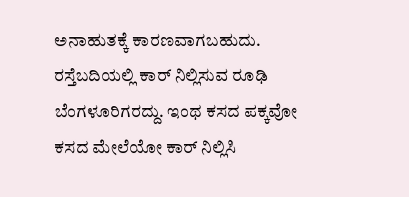ಅನಾಹುತಕ್ಕೆ ಕಾರಣವಾಗಬಹುದು. ರಸ್ತೆಬದಿಯಲ್ಲಿ ಕಾರ್ ನಿಲ್ಲಿಸುವ ರೂಢಿ ಬೆಂಗಳೂರಿಗರದ್ದು. ಇಂಥ ಕಸದ ಪಕ್ಕವೋ ಕಸದ ಮೇಲೆಯೋ ಕಾರ್ ನಿಲ್ಲಿಸಿ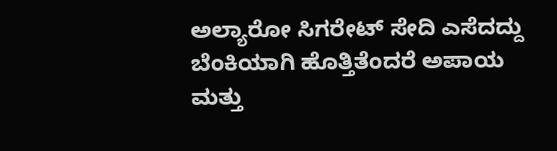ಅಲ್ಯಾರೋ ಸಿಗರೇಟ್ ಸೇದಿ ಎಸೆದದ್ದು ಬೆಂಕಿಯಾಗಿ ಹೊತ್ತಿತೆಂದರೆ ಅಪಾಯ ಮತ್ತು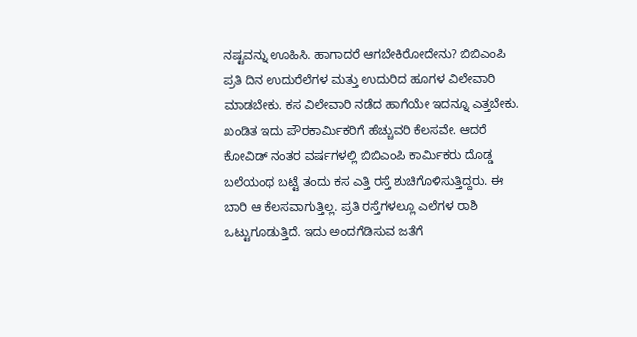ನಷ್ಟವನ್ನು ಊಹಿಸಿ. ಹಾಗಾದರೆ ಆಗಬೇಕಿರೋದೇನು? ಬಿಬಿಎಂಪಿ ಪ್ರತಿ ದಿನ ಉದುರೆಲೆಗಳ ಮತ್ತು ಉದುರಿದ ಹೂಗಳ ವಿಲೇವಾರಿ ಮಾಡಬೇಕು. ಕಸ ವಿಲೇವಾರಿ ನಡೆದ ಹಾಗೆಯೇ ಇದನ್ನೂ ಎತ್ತಬೇಕು. ಖಂಡಿತ ಇದು ಪೌರಕಾರ್ಮಿಕರಿಗೆ ಹೆಚ್ಚುವರಿ ಕೆಲಸವೇ. ಆದರೆ ಕೋವಿಡ್ ನಂತರ ವರ್ಷಗಳಲ್ಲಿ ಬಿಬಿಎಂಪಿ ಕಾರ್ಮಿಕರು ದೊಡ್ಡ ಬಲೆಯಂಥ ಬಟ್ಟೆ ತಂದು ಕಸ ಎತ್ತಿ ರಸ್ತೆ ಶುಚಿಗೊಳಿಸುತ್ತಿದ್ದರು. ಈ ಬಾರಿ ಆ ಕೆಲಸವಾಗುತ್ತಿಲ್ಲ. ಪ್ರತಿ ರಸ್ತೆಗಳಲ್ಲೂ ಎಲೆಗಳ ರಾಶಿ ಒಟ್ಟುಗೂಡುತ್ತಿದೆ. ಇದು ಅಂದಗೆಡಿಸುವ ಜತೆಗೆ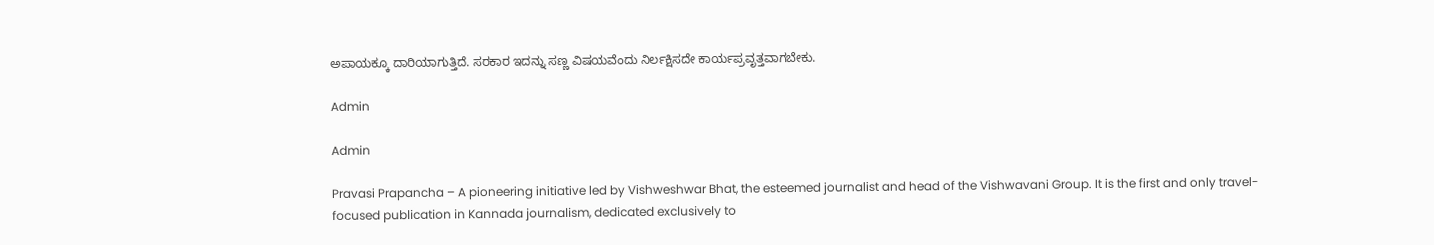ಅಪಾಯಕ್ಕೂ ದಾರಿಯಾಗುತ್ತಿದೆ. ಸರಕಾರ ಇದನ್ನು ಸಣ್ಣ ವಿಷಯವೆಂದು ನಿರ್ಲಕ್ಷಿಸದೇ ಕಾರ್ಯಪ್ರವೃತ್ತವಾಗಬೇಕು.

Admin

Admin

Pravasi Prapancha – A pioneering initiative led by Vishweshwar Bhat, the esteemed journalist and head of the Vishwavani Group. It is the first and only travel-focused publication in Kannada journalism, dedicated exclusively to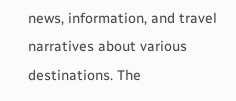news, information, and travel narratives about various destinations. The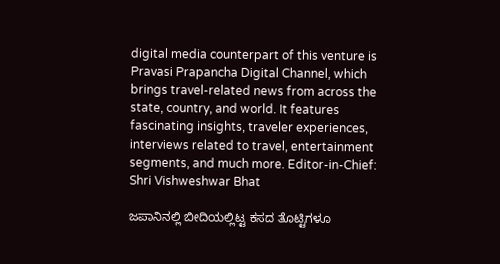digital media counterpart of this venture is Pravasi Prapancha Digital Channel, which brings travel-related news from across the state, country, and world. It features fascinating insights, traveler experiences, interviews related to travel, entertainment segments, and much more. Editor-in-Chief: Shri Vishweshwar Bhat

ಜಪಾನಿನಲ್ಲಿ ಬೀದಿಯಲ್ಲಿಟ್ಟ ಕಸದ ತೊಟ್ಟಿಗಳೂ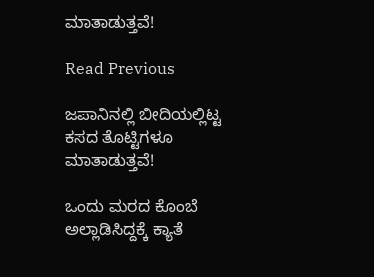ಮಾತಾಡುತ್ತವೆ!

Read Previous

ಜಪಾನಿನಲ್ಲಿ ಬೀದಿಯಲ್ಲಿಟ್ಟ ಕಸದ ತೊಟ್ಟಿಗಳೂ ಮಾತಾಡುತ್ತವೆ!

ಒಂದು ಮರದ ಕೊಂಬೆ ಅಲ್ಲಾಡಿಸಿದ್ದಕ್ಕೆ ಕ್ಯಾತೆ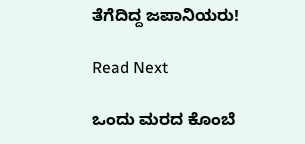ತೆಗೆದಿದ್ದ ಜಪಾನಿಯರು!

Read Next

ಒಂದು ಮರದ ಕೊಂಬೆ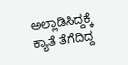ಅಲ್ಲಾಡಿಸಿದ್ದಕ್ಕೆ ಕ್ಯಾತೆ ತೆಗೆದಿದ್ದ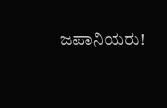ಜಪಾನಿಯರು!